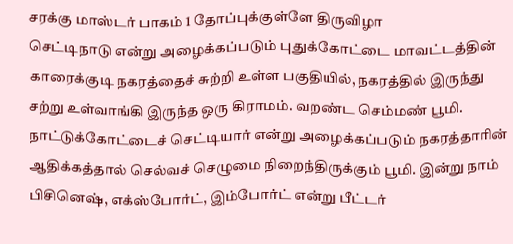சரக்கு மாஸ்டர் பாகம் 1 தோப்புக்குள்ளே திருவிழா
செட்டிநாடு என்று அழைக்கப்படும் புதுக்கோட்டை மாவட்டத்தின் காரைக்குடி நகரத்தைச் சுற்றி உள்ள பகுதியில், நகரத்தில் இருந்து சற்று உள்வாங்கி இருந்த ஒரு கிராமம். வறண்ட செம்மண் பூமி. நாட்டுக்கோட்டைச் செட்டியார் என்று அழைக்கப்படும் நகரத்தாரின் ஆதிக்கத்தால் செல்வச் செழுமை நிறைந்திருக்கும் பூமி. இன்று நாம் பிசினெஷ், எக்ஸ்போர்ட், இம்போர்ட் என்று பீட்டர்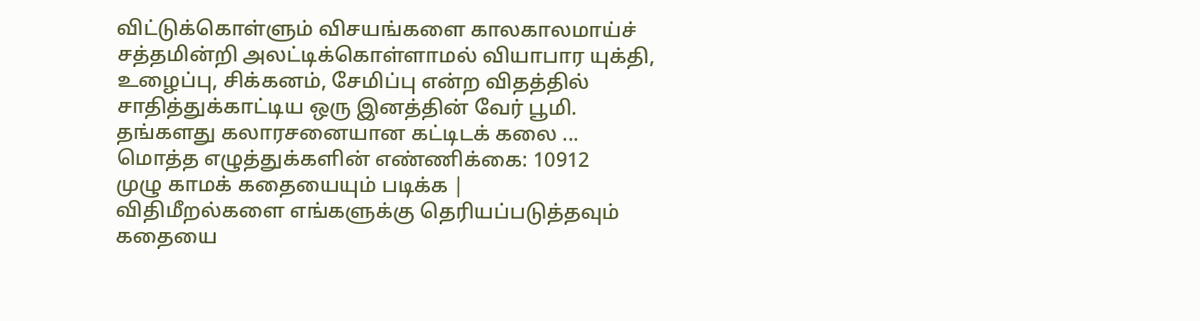விட்டுக்கொள்ளும் விசயங்களை காலகாலமாய்ச் சத்தமின்றி அலட்டிக்கொள்ளாமல் வியாபார யுக்தி, உழைப்பு, சிக்கனம், சேமிப்பு என்ற விதத்தில் சாதித்துக்காட்டிய ஒரு இனத்தின் வேர் பூமி. தங்களது கலாரசனையான கட்டிடக் கலை ...
மொத்த எழுத்துக்களின் எண்ணிக்கை: 10912
முழு காமக் கதையையும் படிக்க |
விதிமீறல்களை எங்களுக்கு தெரியப்படுத்தவும்
கதையை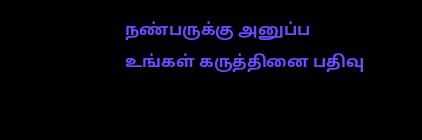நண்பருக்கு அனுப்ப
உங்கள் கருத்தினை பதிவு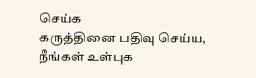செய்க
கருத்தினை பதிவு செய்ய, நீங்கள் உள்புக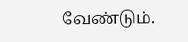வேண்டும்.